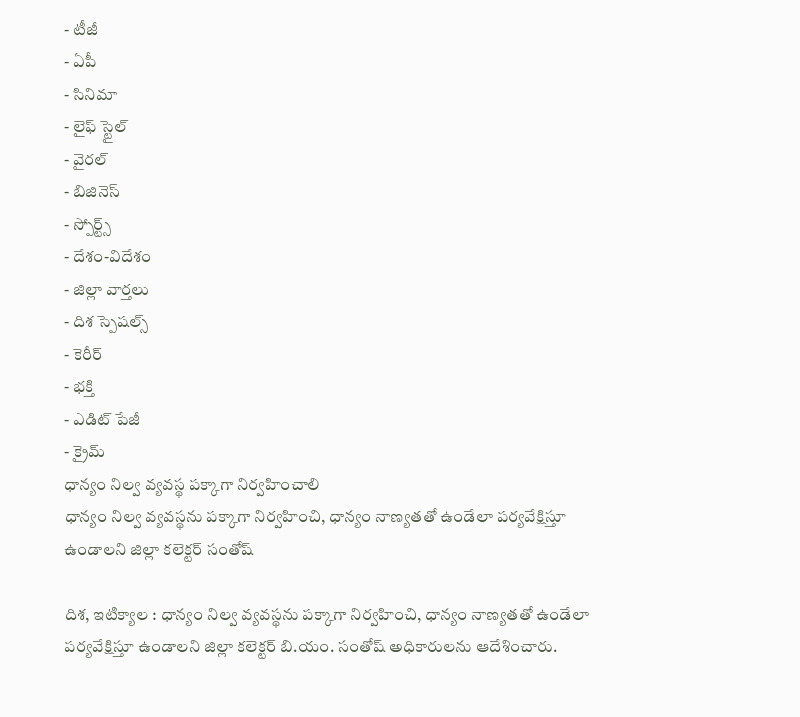- టీజీ
- ఏపీ
- సినిమా
- లైఫ్ స్టైల్
- వైరల్
- బిజినెస్
- స్పోర్ట్స్
- దేశం-విదేశం
- జిల్లా వార్తలు
- దిశ స్పెషల్స్
- కెరీర్
- భక్తి
- ఎడిట్ పేజీ
- క్రైమ్
ధాన్యం నిల్వ వ్యవస్థ పక్కాగా నిర్వహించాలి
ధాన్యం నిల్వ వ్యవస్థను పక్కాగా నిర్వహించి, ధాన్యం నాణ్యతతో ఉండేలా పర్యవేక్షిస్తూ ఉండాలని జిల్లా కలెక్టర్ సంతోష్

దిశ, ఇటిక్యాల : ధాన్యం నిల్వ వ్యవస్థను పక్కాగా నిర్వహించి, ధాన్యం నాణ్యతతో ఉండేలా పర్యవేక్షిస్తూ ఉండాలని జిల్లా కలెక్టర్ బి.యం. సంతోష్ అధికారులను ఆదేశించారు.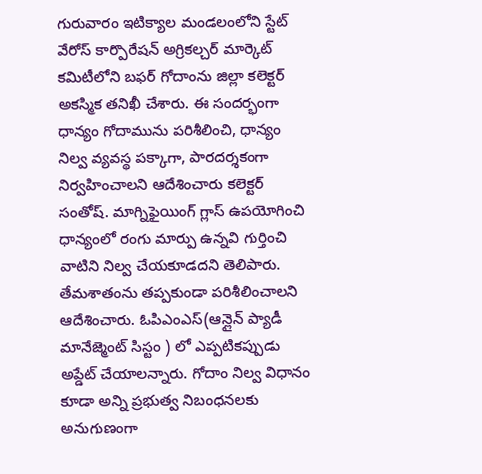గురువారం ఇటిక్యాల మండలంలోని స్టేట్ వేరోస్ కార్పొరేషన్ అగ్రికల్చర్ మార్కెట్ కమిటీలోని బఫర్ గోదాంను జిల్లా కలెక్టర్ అకస్మిక తనిఖీ చేశారు. ఈ సందర్భంగా ధాన్యం గోదామును పరిశీలించి, ధాన్యం నిల్వ వ్యవస్థ పక్కాగా, పారదర్శకంగా నిర్వహించాలని ఆదేశించారు కలెక్టర్ సంతోష్. మాగ్నిఫైయింగ్ గ్లాస్ ఉపయోగించి ధాన్యంలో రంగు మార్పు ఉన్నవి గుర్తించి వాటిని నిల్వ చేయకూడదని తెలిపారు.
తేమశాతంను తప్పకుండా పరిశీలించాలని ఆదేశించారు. ఓపిఎంఎస్(ఆన్లైన్ ప్యాడీ మానేజ్మెంట్ సిస్టం ) లో ఎప్పటికప్పుడు అప్డేట్ చేయాలన్నారు. గోదాం నిల్వ విధానం కూడా అన్ని ప్రభుత్వ నిబంధనలకు అనుగుణంగా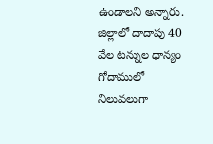ఉండాలని అన్నారు. జిల్లాలో దాదాపు 40 వేల టన్నుల ధాన్యం గోదాములో నిలువలుగా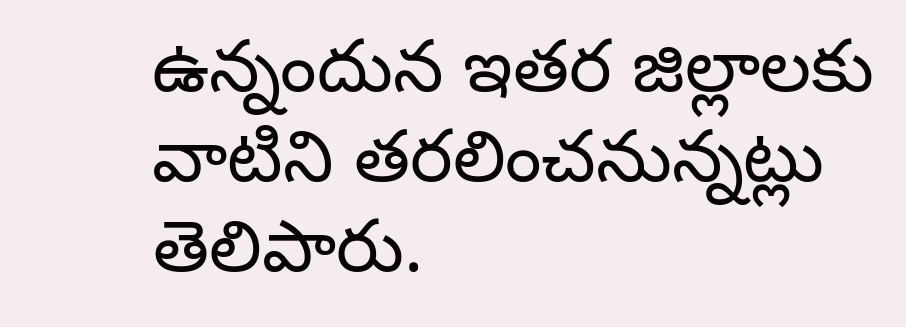ఉన్నందున ఇతర జిల్లాలకు వాటిని తరలించనున్నట్లు తెలిపారు.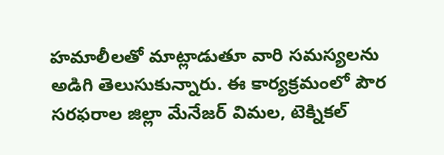హమాలీలతో మాట్లాడుతూ వారి సమస్యలను అడిగి తెలుసుకున్నారు. ఈ కార్యక్రమంలో పౌర సరఫరాల జిల్లా మేనేజర్ విమల, టెక్నికల్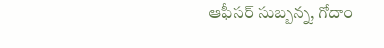ఆఫీసర్ సుబ్బన్న, గోదాం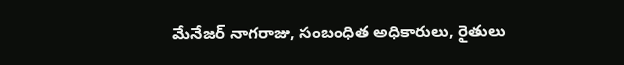మేనేజర్ నాగరాజు, సంబంధిత అధికారులు, రైతులు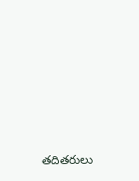తదితరులు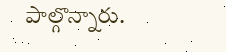పాల్గొన్నారు.